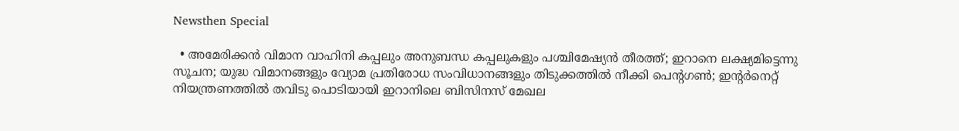Newsthen Special

  • അമേരിക്കന്‍ വിമാന വാഹിനി കപ്പലും അനുബന്ധ കപ്പലുകളും പശ്ചിമേഷ്യന്‍ തീരത്ത്; ഇറാനെ ലക്ഷ്യമിട്ടെന്നു സൂചന; യുദ്ധ വിമാനങ്ങളും വ്യോമ പ്രതിരോധ സംവിധാനങ്ങളും തിടുക്കത്തില്‍ നീക്കി പെന്റഗണ്‍; ഇന്റര്‍നെറ്റ് നിയന്ത്രണത്തില്‍ തവിടു പൊടിയായി ഇറാനിലെ ബിസിനസ് മേഖല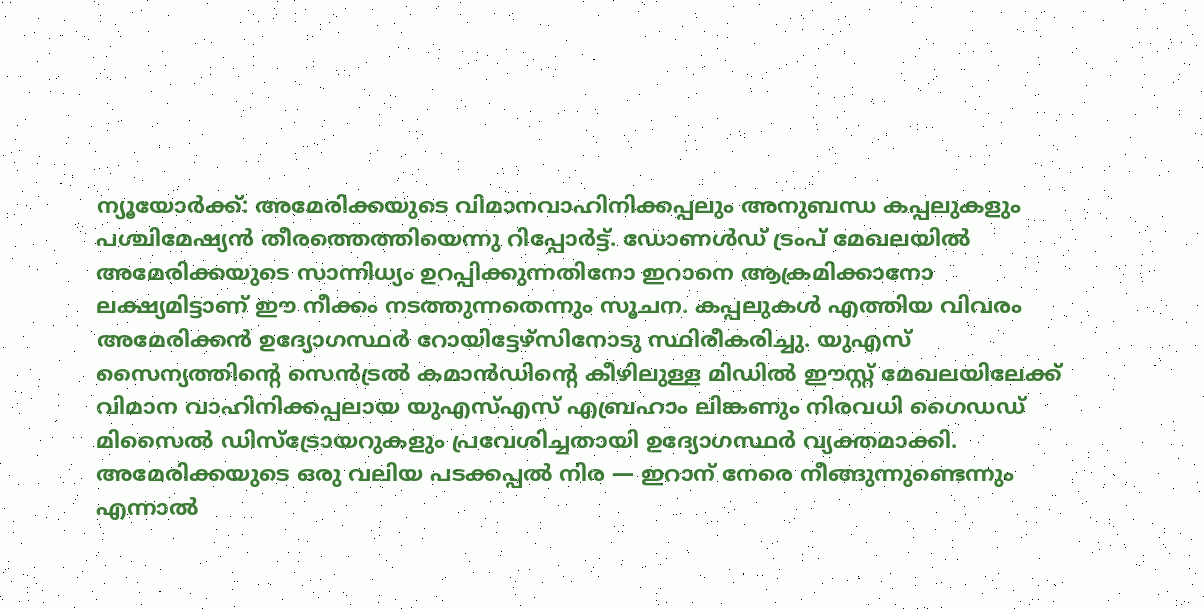ന്യൂയോര്‍ക്ക്: അമേരിക്കയുടെ വിമാനവാഹിനിക്കപ്പലും അനുബന്ധ കപ്പലുകളും പശ്ചിമേഷ്യന്‍ തീരത്തെത്തിയെന്നു റിപ്പോര്‍ട്ട്. ഡോണള്‍ഡ് ട്രംപ് മേഖലയില്‍ അമേരിക്കയുടെ സാന്നിധ്യം ഉറപ്പിക്കുന്നതിനോ ഇറാനെ ആക്രമിക്കാനോ ലക്ഷ്യമിട്ടാണ് ഈ നീക്കം നടത്തുന്നതെന്നും സൂചന. കപ്പലുകള്‍ എത്തിയ വിവരം അമേരിക്കന്‍ ഉദ്യോഗസ്ഥര്‍ റോയിട്ടേഴ്‌സിനോടു സ്ഥിരീകരിച്ചു. യുഎസ് സൈന്യത്തിന്റെ സെന്‍ട്രല്‍ കമാന്‍ഡിന്റെ കീഴിലുള്ള മിഡില്‍ ഈസ്റ്റ് മേഖലയിലേക്ക് വിമാന വാഹിനിക്കപ്പലായ യുഎസ്എസ് എബ്രഹാം ലിങ്കണും നിരവധി ഗൈഡഡ് മിസൈല്‍ ഡിസ്‌ട്രോയറുകളും പ്രവേശിച്ചതായി ഉദ്യോഗസ്ഥര്‍ വ്യക്തമാക്കി. അമേരിക്കയുടെ ഒരു വലിയ പടക്കപ്പല്‍ നിര — ഇറാന് നേരെ നീങ്ങുന്നുണ്ടെന്നും എന്നാല്‍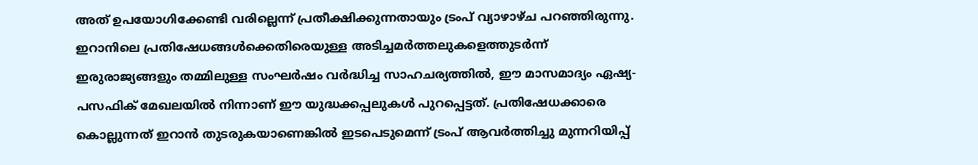അത് ഉപയോഗിക്കേണ്ടി വരില്ലെന്ന് പ്രതീക്ഷിക്കുന്നതായും ട്രംപ് വ്യാഴാഴ്ച പറഞ്ഞിരുന്നു. ഇറാനിലെ പ്രതിഷേധങ്ങള്‍ക്കെതിരെയുള്ള അടിച്ചമര്‍ത്തലുകളെത്തുടര്‍ന്ന് ഇരുരാജ്യങ്ങളും തമ്മിലുള്ള സംഘര്‍ഷം വര്‍ദ്ധിച്ച സാഹചര്യത്തില്‍, ഈ മാസമാദ്യം ഏഷ്യ-പസഫിക് മേഖലയില്‍ നിന്നാണ് ഈ യുദ്ധക്കപ്പലുകള്‍ പുറപ്പെട്ടത്. പ്രതിഷേധക്കാരെ കൊല്ലുന്നത് ഇറാന്‍ തുടരുകയാണെങ്കില്‍ ഇടപെടുമെന്ന് ട്രംപ് ആവര്‍ത്തിച്ചു മുന്നറിയിപ്പ്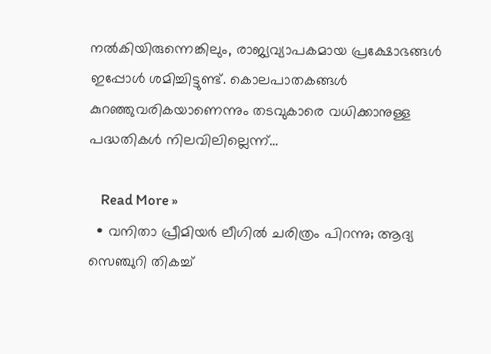നല്‍കിയിരുന്നെങ്കിലും, രാജ്യവ്യാപകമായ പ്രക്ഷോഭങ്ങള്‍ ഇപ്പോള്‍ ശമിച്ചിട്ടുണ്ട്. കൊലപാതകങ്ങള്‍ കുറഞ്ഞുവരികയാണെന്നും തടവുകാരെ വധിക്കാനുള്ള പദ്ധതികള്‍ നിലവിലില്ലെന്ന്…

    Read More »
  • വനിതാ പ്രീമിയര്‍ ലീഗില്‍ ചരിത്രം പിറന്നു; ആദ്യ സെഞ്ചുറി തികച്ച്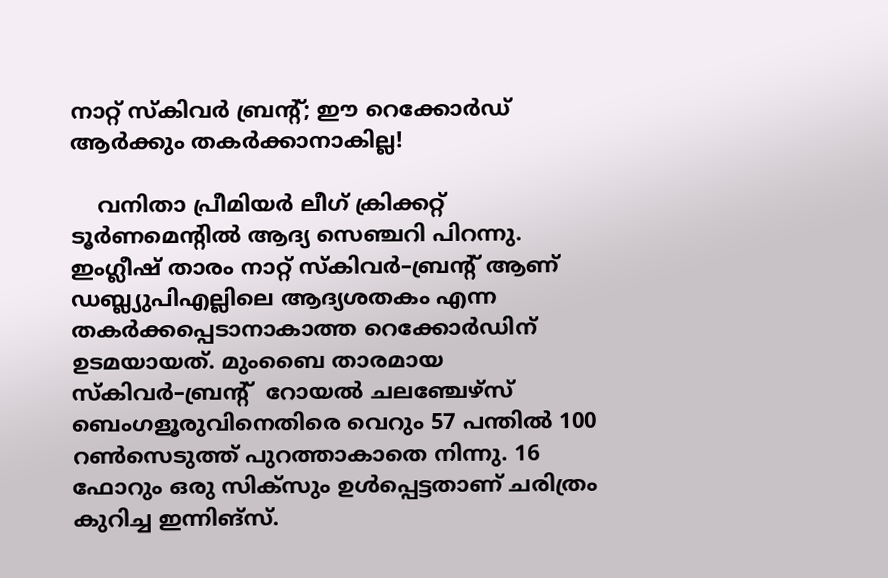നാറ്റ് സ്‌കിവര്‍ ബ്രന്റ്; ഈ റെക്കോര്‍ഡ് ആര്‍ക്കും തകര്‍ക്കാനാകില്ല!

    വനിതാ പ്രീമിയര്‍ ലീഗ് ക്രിക്കറ്റ് ടൂര്‍ണമെന്‍റില്‍ ആദ്യ സെഞ്ചറി പിറന്നു. ഇംഗ്ലീഷ് താരം നാറ്റ് സ്കിവര്‍–ബ്രന്‍റ് ആണ് ഡബ്ല്യുപിഎല്ലിലെ ആദ്യശതകം എന്ന തകര്‍ക്കപ്പെടാനാകാത്ത റെക്കോര്‍ഡിന് ഉടമയായത്. മുംബൈ താരമായ സ്കിവര്‍–ബ്രന്‍റ്  റോയല്‍ ചലഞ്ചേഴ്സ് ബെംഗളൂരുവിനെതിരെ വെറും 57 പന്തില്‍ 100 റണ്‍സെടുത്ത് പുറത്താകാതെ നിന്നു. 16 ഫോറും ഒരു സിക്സും ഉള്‍പ്പെട്ടതാണ് ചരിത്രം കുറിച്ച ഇന്നിങ്സ്.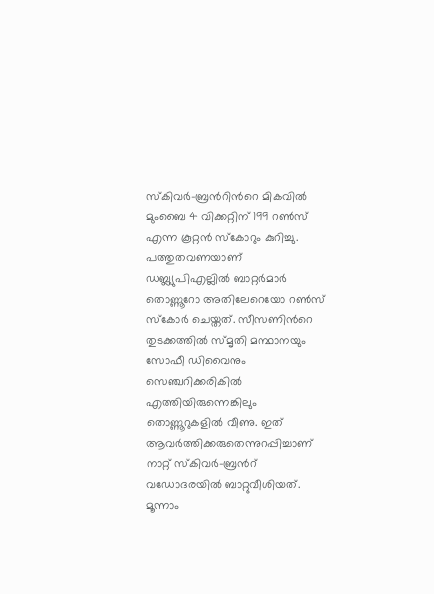സ്കിവര്‍–ബ്രന്‍റിന്‍റെ മികവില്‍ മുംബൈ 4 വിക്കറ്റിന് 199 റണ്‍സ് എന്ന കൂറ്റന്‍ സ്കോറും കുറിച്ചു.   പത്തുതവണയാണ് ഡബ്ല്യുപിഎല്ലില്‍ ബാറ്റര്‍മാര്‍ തൊണ്ണൂറോ അതിലേറെയോ റണ്‍സ് സ്കോര്‍ ചെയ്തത്. സീസണിന്‍റെ തുടക്കത്തില്‍ സ്മൃതി മന്ഥാനയും സോഫീ ഡിവൈനും സെഞ്ചറിക്കരികില്‍ എത്തിയിരുന്നെങ്കിലും തൊണ്ണൂറുകളില്‍ വീണു. ഇത് ആവര്‍ത്തിക്കരുതെന്നുറപ്പിച്ചാണ്    നാറ്റ് സ്കിവര്‍–ബ്രന്‍റ്  വഡോദരയില്‍ ബാറ്റുവീശിയത്. മൂന്നാം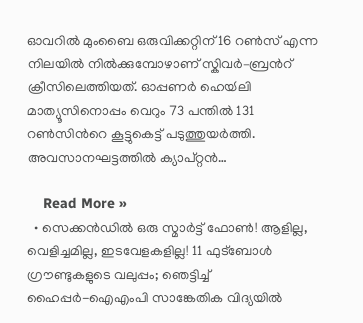ഓവറില്‍ മുംബൈ ഒരുവിക്കറ്റിന് 16 റണ്‍സ് എന്ന നിലയില്‍ നില്‍ക്കുമ്പോഴാണ് സ്കിവര്‍–ബ്രന്‍റ് ക്രീസിലെത്തിയത്. ഓപ്പണര്‍ ഹെയ്‍ലി മാത്യൂസിനൊപ്പം വെറും 73 പന്തില്‍ 131 റണ്‍സിന്‍റെ കൂട്ടുകെട്ട് പടുത്തുയര്‍ത്തി. അവസാനഘട്ടത്തില്‍ ക്യാപ്റ്റന്‍…

    Read More »
  • സെക്കന്‍ഡില്‍ ഒരു സ്മാര്‍ട്ട് ഫോണ്‍! ആളില്ല, വെളിച്ചമില്ല, ഇടവേളകളില്ല! 11 ഫുട്‌ബോള്‍ ഗ്രൗണ്ടുകളുടെ വലുപ്പം; ഞെട്ടിച്ച് ഹൈപ്പര്‍-ഐഎംപി സാങ്കേതിക വിദ്യയില്‍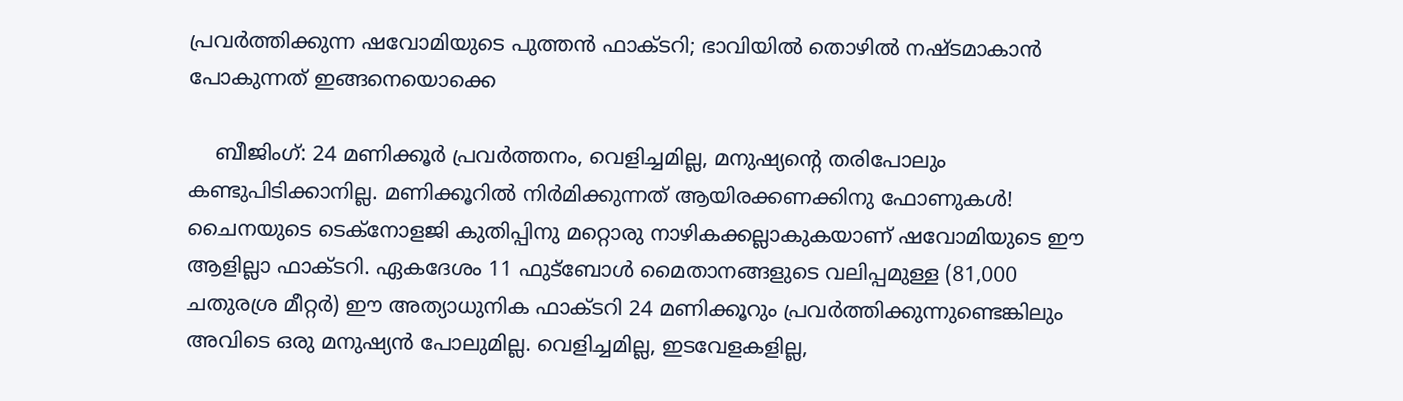പ്രവര്‍ത്തിക്കുന്ന ഷവോമിയുടെ പുത്തന്‍ ഫാക്ടറി; ഭാവിയില്‍ തൊഴില്‍ നഷ്ടമാകാന്‍ പോകുന്നത് ഇങ്ങനെയൊക്കെ

    ബീജിംഗ്: 24 മണിക്കൂര്‍ പ്രവര്‍ത്തനം, വെളിച്ചമില്ല, മനുഷ്യന്റെ തരിപോലും കണ്ടുപിടിക്കാനില്ല. മണിക്കൂറില്‍ നിര്‍മിക്കുന്നത് ആയിരക്കണക്കിനു ഫോണുകള്‍! ചൈനയുടെ ടെക്‌നോളജി കുതിപ്പിനു മറ്റൊരു നാഴികക്കല്ലാകുകയാണ് ഷവോമിയുടെ ഈ ആളില്ലാ ഫാക്ടറി. ഏകദേശം 11 ഫുട്‌ബോള്‍ മൈതാനങ്ങളുടെ വലിപ്പമുള്ള (81,000 ചതുരശ്ര മീറ്റര്‍) ഈ അത്യാധുനിക ഫാക്ടറി 24 മണിക്കൂറും പ്രവര്‍ത്തിക്കുന്നുണ്ടെങ്കിലും അവിടെ ഒരു മനുഷ്യന്‍ പോലുമില്ല. വെളിച്ചമില്ല, ഇടവേളകളില്ല,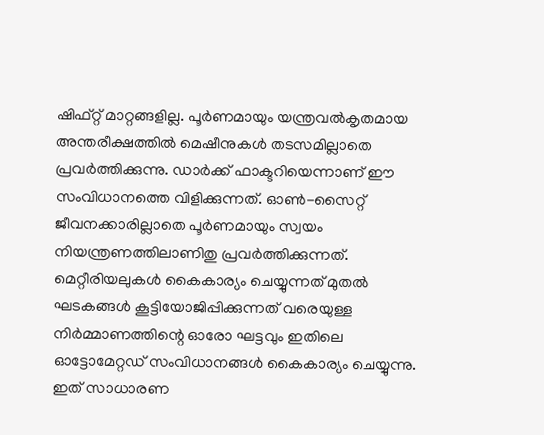ഷിഫ്റ്റ് മാറ്റങ്ങളില്ല. പൂര്‍ണമായും യന്ത്രവല്‍കൃതമായ അന്തരീക്ഷത്തില്‍ മെഷീനുകള്‍ തടസമില്ലാതെ പ്രവര്‍ത്തിക്കുന്നു. ഡാര്‍ക്ക് ഫാക്ടറിയെന്നാണ് ഈ സംവിധാനത്തെ വിളിക്കുന്നത്. ഓണ്‍-സൈറ്റ് ജീവനക്കാരില്ലാതെ പൂര്‍ണമായും സ്വയം നിയന്ത്രണത്തിലാണിതു പ്രവര്‍ത്തിക്കുന്നത്. മെറ്റീരിയലുകള്‍ കൈകാര്യം ചെയ്യുന്നത് മുതല്‍ ഘടകങ്ങള്‍ കൂട്ടിയോജിപ്പിക്കുന്നത് വരെയുള്ള നിര്‍മ്മാണത്തിന്റെ ഓരോ ഘട്ടവും ഇതിലെ ഓട്ടോമേറ്റഡ് സംവിധാനങ്ങള്‍ കൈകാര്യം ചെയ്യുന്നു. ഇത് സാധാരണ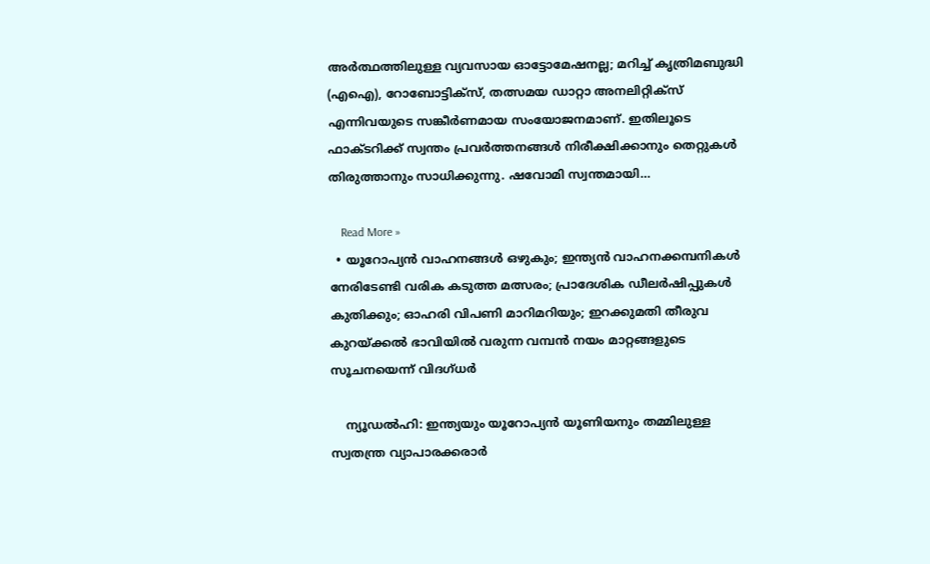അര്‍ത്ഥത്തിലുള്ള വ്യവസായ ഓട്ടോമേഷനല്ല; മറിച്ച് കൃത്രിമബുദ്ധി (എഐ), റോബോട്ടിക്‌സ്, തത്സമയ ഡാറ്റാ അനലിറ്റിക്‌സ് എന്നിവയുടെ സങ്കീര്‍ണമായ സംയോജനമാണ്. ഇതിലൂടെ ഫാക്ടറിക്ക് സ്വന്തം പ്രവര്‍ത്തനങ്ങള്‍ നിരീക്ഷിക്കാനും തെറ്റുകള്‍ തിരുത്താനും സാധിക്കുന്നു. ഷവോമി സ്വന്തമായി…

    Read More »
  • യൂറോപ്യന്‍ വാഹനങ്ങള്‍ ഒഴുകും; ഇന്ത്യന്‍ വാഹനക്കമ്പനികള്‍ നേരിടേണ്ടി വരിക കടുത്ത മത്സരം; പ്രാദേശിക ഡീലര്‍ഷിപ്പുകള്‍ കുതിക്കും; ഓഹരി വിപണി മാറിമറിയും; ഇറക്കുമതി തീരുവ കുറയ്ക്കല്‍ ഭാവിയില്‍ വരുന്ന വമ്പന്‍ നയം മാറ്റങ്ങളുടെ സൂചനയെന്ന് വിദഗ്ധര്‍

    ന്യൂഡല്‍ഹി: ഇന്ത്യയും യൂറോപ്യന്‍ യൂണിയനും തമ്മിലുള്ള സ്വതന്ത്ര വ്യാപാരക്കരാര്‍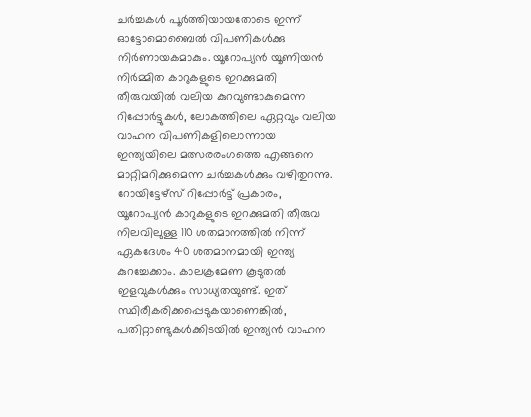ചര്‍ച്ചകള്‍ പൂര്‍ത്തിയായതോടെ ഇന്ന് ഓട്ടോമൊബൈല്‍ വിപണികള്‍ക്കു നിര്‍ണായകമാകും. യൂറോപ്യന്‍ യൂണിയന്‍ നിര്‍മ്മിത കാറുകളുടെ ഇറക്കുമതി തീരുവയില്‍ വലിയ കുറവുണ്ടാകുമെന്ന റിപ്പോര്‍ട്ടുകള്‍, ലോകത്തിലെ ഏറ്റവും വലിയ വാഹന വിപണികളിലൊന്നായ ഇന്ത്യയിലെ മത്സരരംഗത്തെ എങ്ങനെ മാറ്റിമറിക്കുമെന്ന ചര്‍ച്ചകള്‍ക്കും വഴിതുറന്നു. റോയിട്ടേഴ്സ് റിപ്പോര്‍ട്ട് പ്രകാരം, യൂറോപ്യന്‍ കാറുകളുടെ ഇറക്കുമതി തീരുവ നിലവിലുള്ള 110 ശതമാനത്തില്‍ നിന്ന് ഏകദേശം 40 ശതമാനമായി ഇന്ത്യ കുറച്ചേക്കാം. കാലക്രമേണ കൂടുതല്‍ ഇളവുകള്‍ക്കും സാധ്യതയുണ്ട്. ഇത് സ്ഥിരീകരിക്കപ്പെടുകയാണെങ്കില്‍, പതിറ്റാണ്ടുകള്‍ക്കിടയില്‍ ഇന്ത്യന്‍ വാഹന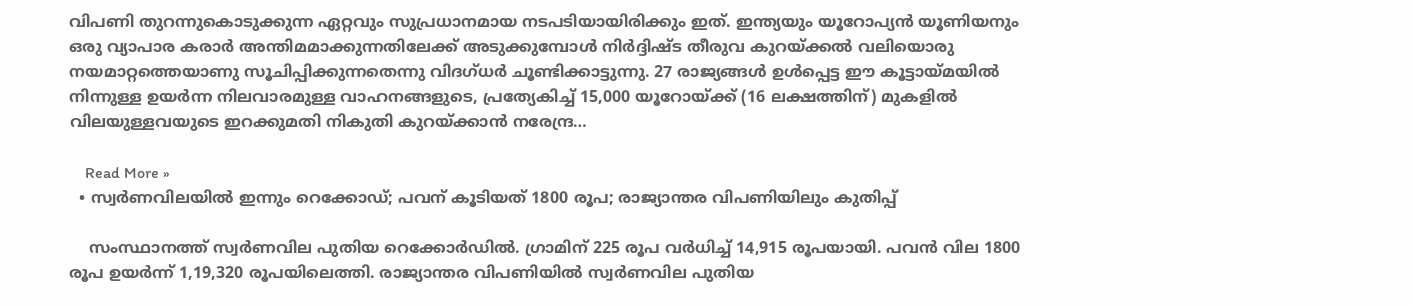വിപണി തുറന്നുകൊടുക്കുന്ന ഏറ്റവും സുപ്രധാനമായ നടപടിയായിരിക്കും ഇത്. ഇന്ത്യയും യൂറോപ്യന്‍ യൂണിയനും ഒരു വ്യാപാര കരാര്‍ അന്തിമമാക്കുന്നതിലേക്ക് അടുക്കുമ്പോള്‍ നിര്‍ദ്ദിഷ്ട തീരുവ കുറയ്ക്കല്‍ വലിയൊരു നയമാറ്റത്തെയാണു സൂചിപ്പിക്കുന്നതെന്നു വിദഗ്ധര്‍ ചൂണ്ടിക്കാട്ടുന്നു. 27 രാജ്യങ്ങള്‍ ഉള്‍പ്പെട്ട ഈ കൂട്ടായ്മയില്‍ നിന്നുള്ള ഉയര്‍ന്ന നിലവാരമുള്ള വാഹനങ്ങളുടെ, പ്രത്യേകിച്ച് 15,000 യൂറോയ്ക്ക് (16 ലക്ഷത്തിന്) മുകളില്‍ വിലയുള്ളവയുടെ ഇറക്കുമതി നികുതി കുറയ്ക്കാന്‍ നരേന്ദ്ര…

    Read More »
  • സ്വര്‍ണവിലയില്‍ ഇന്നും റെക്കോഡ്; പവന് കൂടിയത് 1800 രൂപ; രാജ്യാന്തര വിപണിയിലും കുതിപ്പ്‌

    സംസ്ഥാനത്ത് സ്വര്‍ണവില പുതിയ റെക്കോർഡിൽ. ഗ്രാമിന് 225 രൂപ വർധിച്ച് 14,915 രൂപയായി. പവൻ വില 1800 രൂപ ഉയർന്ന് 1,19,320 രൂപയിലെത്തി. രാജ്യാന്തര വിപണിയിൽ സ്വർണവില പുതിയ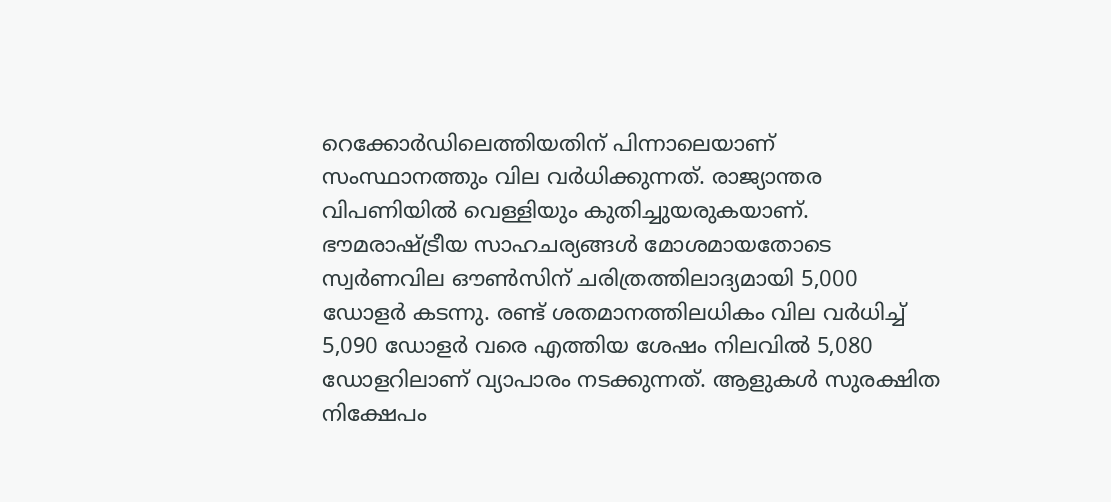റെക്കോർഡിലെത്തിയതിന് പിന്നാലെയാണ് സംസ്ഥാനത്തും വില വർധിക്കുന്നത്. രാജ്യാന്തര വിപണിയിൽ വെള്ളിയും കുതിച്ചുയരുകയാണ്. ഭൗമരാഷ്ട്രീയ സാഹചര്യങ്ങൾ മോശമായതോടെ സ്വർണവില ഔൺസിന് ചരിത്രത്തിലാദ്യമായി 5,000 ഡോളർ കടന്നു. രണ്ട് ശതമാനത്തിലധികം വില വർധിച്ച് 5,090 ഡോളർ വരെ എത്തിയ ശേഷം നിലവിൽ 5,080 ഡോളറിലാണ് വ്യാപാരം നടക്കുന്നത്. ആളുകൾ സുരക്ഷിത നിക്ഷേപം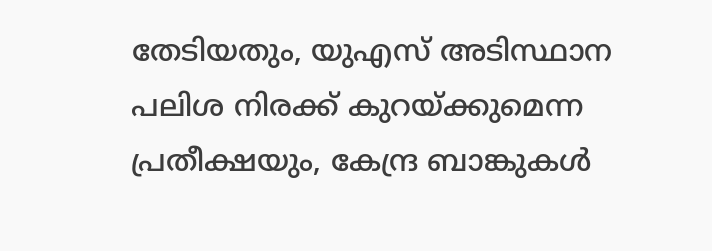തേടിയതും, യുഎസ് അടിസ്ഥാന പലിശ നിരക്ക് കുറയ്ക്കുമെന്ന പ്രതീക്ഷയും, കേന്ദ്ര ബാങ്കുകൾ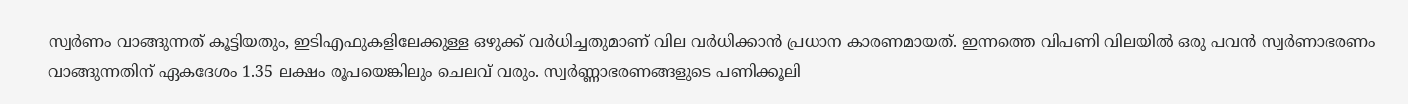സ്വർണം വാങ്ങുന്നത് കൂട്ടിയതും, ഇടിഎഫുകളിലേക്കുള്ള ഒഴുക്ക് വർധിച്ചതുമാണ് വില വർധിക്കാൻ പ്രധാന കാരണമായത്. ഇന്നത്തെ വിപണി വിലയിൽ ഒരു പവൻ സ്വർണാഭരണം വാങ്ങുന്നതിന് ഏകദേശം 1.35 ലക്ഷം രൂപയെങ്കിലും ചെലവ് വരും. സ്വർണ്ണാഭരണങ്ങളുടെ പണിക്കൂലി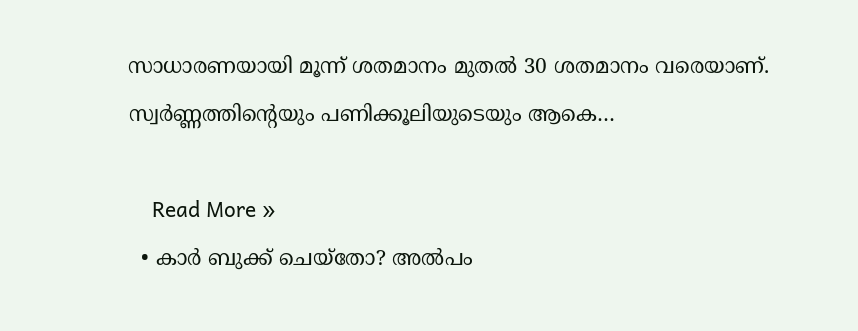സാധാരണയായി മൂന്ന് ശതമാനം മുതൽ 30 ശതമാനം വരെയാണ്. സ്വർണ്ണത്തിന്റെയും പണിക്കൂലിയുടെയും ആകെ…

    Read More »
  • കാര്‍ ബുക്ക് ചെയ്‌തോ? അല്‍പം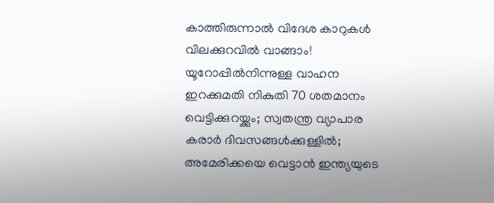കാത്തിരുന്നാല്‍ വിദേശ കാറുകള്‍ വിലക്കുറവില്‍ വാങ്ങാം! യൂറോപ്പില്‍നിന്നുള്ള വാഹന ഇറക്കുമതി നികുതി 70 ശതമാനം വെട്ടിക്കുറയ്ക്കും; സ്വതന്ത്ര വ്യാപാര കരാര്‍ ദിവസങ്ങള്‍ക്കുള്ളില്‍; അമേരിക്കയെ വെട്ടാന്‍ ഇന്ത്യയുടെ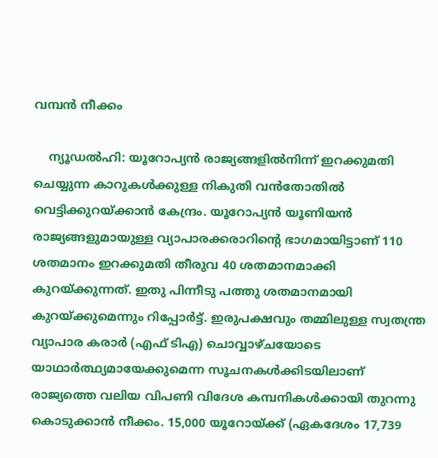വമ്പന്‍ നീക്കം

    ന്യൂഡല്‍ഹി: യൂറോപ്യന്‍ രാജ്യങ്ങളില്‍നിന്ന് ഇറക്കുമതി ചെയ്യുന്ന കാറുകള്‍ക്കുള്ള നികുതി വന്‍തോതില്‍ വെട്ടിക്കുറയ്ക്കാന്‍ കേന്ദ്രം. യൂറോപ്യന്‍ യൂണിയന്‍ രാജ്യങ്ങളുമായുള്ള വ്യാപാരക്കരാറിന്റെ ഭാഗമായിട്ടാണ് 110 ശതമാനം ഇറക്കുമതി തീരുവ 40 ശതമാനമാക്കി കുറയ്ക്കുന്നത്. ഇതു പിന്നീടു പത്തു ശതമാനമായി കുറയ്ക്കുമെന്നും റിപ്പോര്‍ട്ട്. ഇരുപക്ഷവും തമ്മിലുള്ള സ്വതന്ത്ര വ്യാപാര കരാര്‍ (എഫ് ടിഎ) ചൊവ്വാഴ്ചയോടെ യാഥാര്‍ത്ഥ്യമായേക്കുമെന്ന സൂചനകള്‍ക്കിടയിലാണ് രാജ്യത്തെ വലിയ വിപണി വിദേശ കമ്പനികള്‍ക്കായി തുറന്നു കൊടുക്കാന്‍ നീക്കം. 15,000 യൂറോയ്ക്ക് (ഏകദേശം 17,739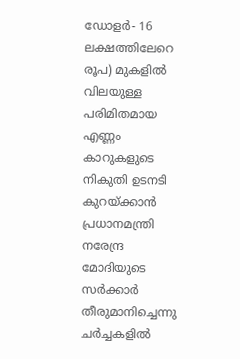ഡോളര്‍- 16 ലക്ഷത്തിലേറെ രൂപ) മുകളില്‍ വിലയുള്ള പരിമിതമായ എണ്ണം കാറുകളുടെ നികുതി ഉടനടി കുറയ്ക്കാന്‍ പ്രധാനമന്ത്രി നരേന്ദ്ര മോദിയുടെ സര്‍ക്കാര്‍ തീരുമാനിച്ചെന്നു ചര്‍ച്ചകളില്‍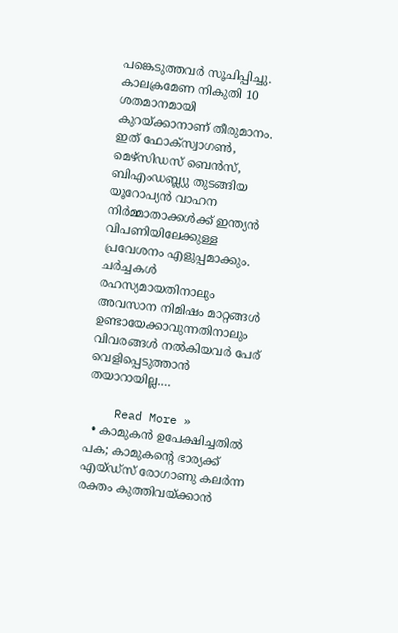പങ്കെടുത്തവര്‍ സൂചിപ്പിച്ചു. കാലക്രമേണ നികുതി 10 ശതമാനമായി കുറയ്ക്കാനാണ് തീരുമാനം. ഇത് ഫോക്സ്വാഗണ്‍, മെഴ്സിഡസ് ബെന്‍സ്, ബിഎംഡബ്ല്യു തുടങ്ങിയ യൂറോപ്യന്‍ വാഹന നിര്‍മ്മാതാക്കള്‍ക്ക് ഇന്ത്യന്‍ വിപണിയിലേക്കുള്ള പ്രവേശനം എളുപ്പമാക്കും. ചര്‍ച്ചകള്‍ രഹസ്യമായതിനാലും അവസാന നിമിഷം മാറ്റങ്ങള്‍ ഉണ്ടായേക്കാവുന്നതിനാലും വിവരങ്ങള്‍ നല്‍കിയവര്‍ പേര് വെളിപ്പെടുത്താന്‍ തയാറായില്ല.…

    Read More »
  • കാമുകന്‍ ഉപേക്ഷിച്ചതില്‍ പക; കാമുകന്റെ ഭാര്യക്ക് എയ്ഡ്‌സ് രോഗാണു കലര്‍ന്ന രക്തം കുത്തിവയ്ക്കാന്‍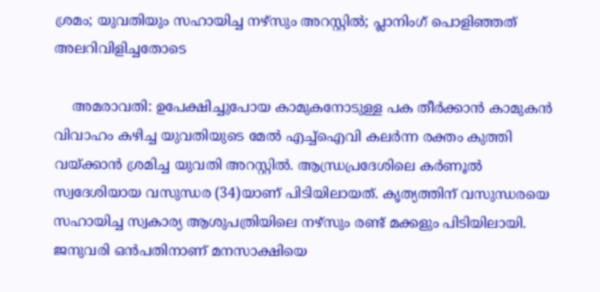ശ്രമം; യുവതിയും സഹായിച്ച നഴ്‌സും അറസ്റ്റില്‍; പ്ലാനിംഗ് പൊളിഞ്ഞത് അലറിവിളിച്ചതോടെ

    അമരാവതി: ഉപേക്ഷിച്ചുപോയ കാമുകനോടുള്ള പക തീര്‍ക്കാന്‍ കാമുകന്‍ വിവാഹം കഴിച്ച യുവതിയുടെ മേല്‍ എച്ച്‌ഐവി കലര്‍ന്ന രക്തം കുത്തി വയ്ക്കാന്‍ ശ്രമിച്ച യുവതി അറസ്റ്റില്‍. ആന്ധ്രപ്രദേശിലെ കര്‍ണൂല്‍ സ്വദേശിയായ വസുന്ധര (34)യാണ് പിടിയിലായത്. കൃത്യത്തിന് വസുന്ധരയെ സഹായിച്ച സ്വകാര്യ ആശുപത്രിയിലെ നഴ്‌സും രണ്ട് മക്കളും പിടിയിലായി. ജനുവരി ഒന്‍പതിനാണ് മനസാക്ഷിയെ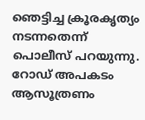ഞെട്ടിച്ച ക്രൂരകൃത്യം നടന്നതെന്ന് പൊലീസ് പറയുന്നു. റോഡ് അപകടം ആസൂത്രണം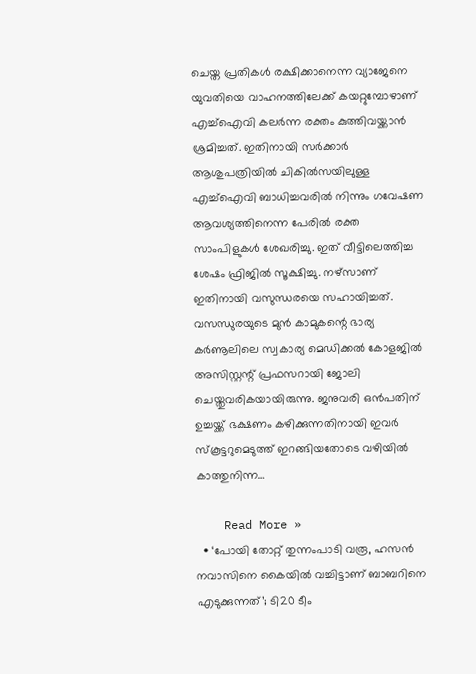ചെയ്ത പ്രതികള്‍ രക്ഷിക്കാനെന്ന വ്യാജേനെ യുവതിയെ വാഹനത്തിലേക്ക് കയറ്റുമ്പോഴാണ് എച്ച്‌ഐവി കലര്‍ന്ന രക്തം കുത്തിവയ്ക്കാന്‍ ശ്രമിച്ചത്. ഇതിനായി സര്‍ക്കാര്‍ ആശുപത്രിയില്‍ ചികില്‍സയിലുള്ള എച്ച്‌ഐവി ബാധിച്ചവരില്‍ നിന്നും ഗവേഷണ ആവശ്യത്തിനെന്ന പേരില്‍ രക്ത സാംപിളുകള്‍ ശേഖരിച്ചു. ഇത് വീട്ടിലെത്തിച്ച ശേഷം ഫ്രിജില്‍ സൂക്ഷിച്ചു. നഴ്‌സാണ് ഇതിനായി വസുന്ധരയെ സഹായിച്ചത്. വസന്ധുരയുടെ മുന്‍ കാമുകന്റെ ഭാര്യ കര്‍ണൂലിലെ സ്വകാര്യ മെഡിക്കല്‍ കോളജില്‍ അസിസ്റ്റന്റ് പ്രഫസറായി ജോലി ചെയ്തുവരികയായിരുന്നു. ജനുവരി ഒന്‍പതിന് ഉച്ചയ്ക്ക് ഭക്ഷണം കഴിക്കുന്നതിനായി ഇവര്‍ സ്‌കൂട്ടറുമെടുത്ത് ഇറങ്ങിയതോടെ വഴിയില്‍ കാത്തുനിന്ന…

    Read More »
  • ‘പോയി തോറ്റ് തുന്നംപാടി വരൂ, ഹസന്‍ നവാസിനെ കൈയില്‍ വച്ചിട്ടാണ് ബാബറിനെ എടുക്കുന്നത്’; ടി20 ടീം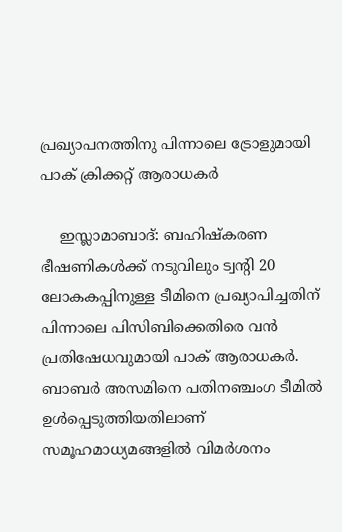പ്രഖ്യാപനത്തിനു പിന്നാലെ ട്രോളുമായി പാക് ക്രിക്കറ്റ് ആരാധകര്‍

    ഇസ്ലാമാബാദ്: ബഹിഷ്‌കരണ ഭീഷണികള്‍ക്ക് നടുവിലും ട്വന്റി 20 ലോകകപ്പിനുള്ള ടീമിനെ പ്രഖ്യാപിച്ചതിന് പിന്നാലെ പിസിബിക്കെതിരെ വന്‍ പ്രതിഷേധവുമായി പാക് ആരാധകര്‍. ബാബര്‍ അസമിനെ പതിനഞ്ചംഗ ടീമില്‍ ഉള്‍പ്പെടുത്തിയതിലാണ് സമൂഹമാധ്യമങ്ങളില്‍ വിമര്‍ശനം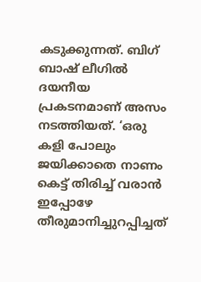കടുക്കുന്നത്. ബിഗ് ബാഷ് ലീഗില്‍ ദയനീയ പ്രകടനമാണ് അസം നടത്തിയത്. ‘ഒരു കളി പോലും ജയിക്കാതെ നാണം കെട്ട് തിരിച്ച് വരാന്‍ ഇപ്പോഴേ തീരുമാനിച്ചുറപ്പിച്ചത്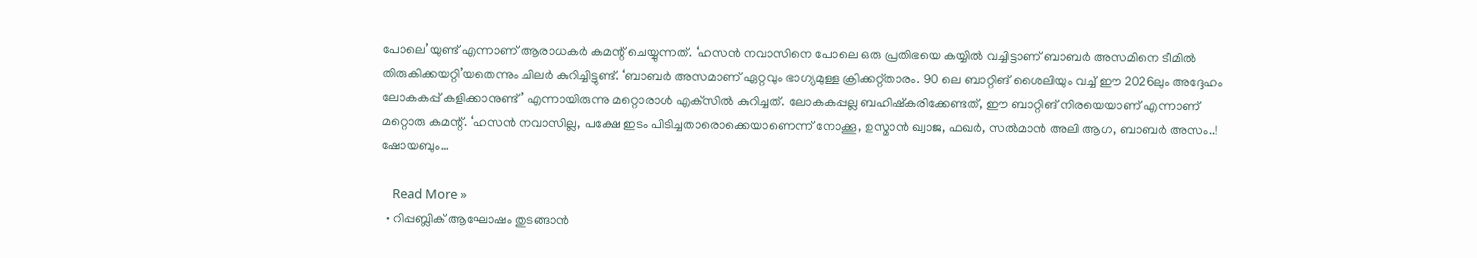പോലെ’യുണ്ട് എന്നാണ് ആരാധകര്‍ കമന്റ് ചെയ്യുന്നത്. ‘ഹസന്‍ നവാസിനെ പോലെ ഒരു പ്രതിഭയെ കയ്യില്‍ വച്ചിട്ടാണ് ബാബര്‍ അസമിനെ ടീമില്‍ തിരുകിക്കയറ്റി’യതെന്നും ചിലര്‍ കുറിച്ചിട്ടുണ്ട്. ‘ബാബര്‍ അസമാണ് ഏറ്റവും ഭാഗ്യമുള്ള ക്രിക്കറ്റ്താരം. 90 ലെ ബാറ്റിങ് ശൈലിയും വച്ച് ഈ 2026ലും അദ്ദേഹം ലോകകപ്പ് കളിക്കാനുണ്ട്’ എന്നായിരുന്നു മറ്റൊരാള്‍ എക്‌സില്‍ കുറിച്ചത്. ലോകകപ്പല്ല ബഹിഷ്‌കരിക്കേണ്ടത്, ഈ ബാറ്റിങ് നിരയെയാണ് എന്നാണ് മറ്റൊരു കമന്റ്. ‘ഹസന്‍ നവാസില്ല, പക്ഷേ ഇടം പിടിച്ചതാരൊക്കെയാണെന്ന് നോക്കൂ, ഉസ്മാന്‍ ഖ്വാജ, ഫഖര്‍, സല്‍മാന്‍ അലി ആഗ, ബാബര്‍ അസം..! ഷോയബും…

    Read More »
  • റിപ്പബ്ലിക് ആഘോഷം തുടങ്ങാന്‍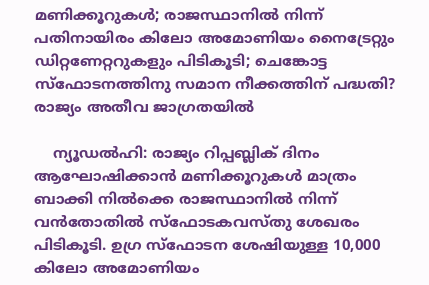മണിക്കൂറുകള്‍; രാജസ്ഥാനില്‍ നിന്ന് പതിനായിരം കിലോ അമോണിയം നൈട്രേറ്റും ഡിറ്റണേറ്ററുകളും പിടികൂടി; ചെങ്കോട്ട സ്‌ഫോടനത്തിനു സമാന നീക്കത്തിന് പദ്ധതി? രാജ്യം അതീവ ജാഗ്രതയില്‍

    ന്യൂഡല്‍ഹി: രാജ്യം റിപ്പബ്ലിക് ദിനം ആഘോഷിക്കാന്‍ മണിക്കൂറുകള്‍ മാത്രം ബാക്കി നില്‍ക്കെ രാജസ്ഥാനില്‍ നിന്ന് വന്‍തോതില്‍ സ്‌ഫോടകവസ്തു ശേഖരം പിടികൂടി. ഉഗ്ര സ്‌ഫോടന ശേഷിയുള്ള 10,000 കിലോ അമോണിയം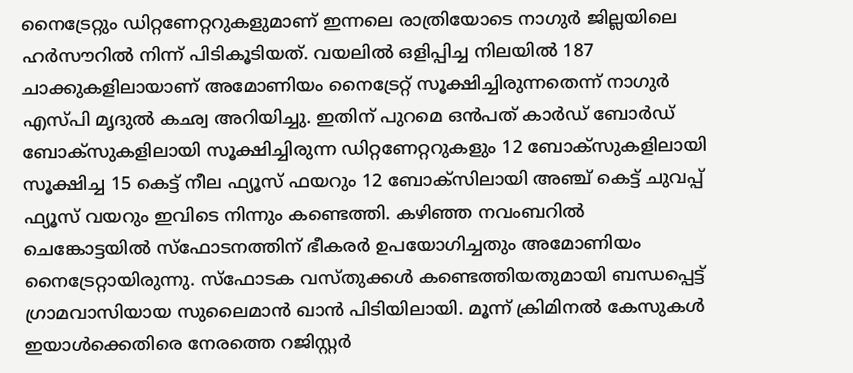നൈട്രേറ്റും ഡിറ്റണേറ്ററുകളുമാണ് ഇന്നലെ രാത്രിയോടെ നാഗുര്‍ ജില്ലയിലെ ഹര്‍സൗറില്‍ നിന്ന് പിടികൂടിയത്. വയലില്‍ ഒളിപ്പിച്ച നിലയില്‍ 187 ചാക്കുകളിലായാണ് അമോണിയം നൈട്രേറ്റ് സൂക്ഷിച്ചിരുന്നതെന്ന് നാഗുര്‍ എസ്പി മൃദുല്‍ കഛ്വ അറിയിച്ചു. ഇതിന് പുറമെ ഒന്‍പത് കാര്‍ഡ് ബോര്‍ഡ് ബോക്‌സുകളിലായി സൂക്ഷിച്ചിരുന്ന ഡിറ്റണേറ്ററുകളും 12 ബോക്‌സുകളിലായി സൂക്ഷിച്ച 15 കെട്ട് നീല ഫ്യൂസ് ഫയറും 12 ബോക്‌സിലായി അഞ്ച് കെട്ട് ചുവപ്പ് ഫ്യൂസ് വയറും ഇവിടെ നിന്നും കണ്ടെത്തി. കഴിഞ്ഞ നവംബറില്‍ ചെങ്കോട്ടയില്‍ സ്‌ഫോടനത്തിന് ഭീകരര്‍ ഉപയോഗിച്ചതും അമോണിയം നൈട്രേറ്റായിരുന്നു. സ്‌ഫോടക വസ്തുക്കള്‍ കണ്ടെത്തിയതുമായി ബന്ധപ്പെട്ട് ഗ്രാമവാസിയായ സുലൈമാന്‍ ഖാന്‍ പിടിയിലായി. മൂന്ന് ക്രിമിനല്‍ കേസുകള്‍ ഇയാള്‍ക്കെതിരെ നേരത്തെ റജിസ്റ്റര്‍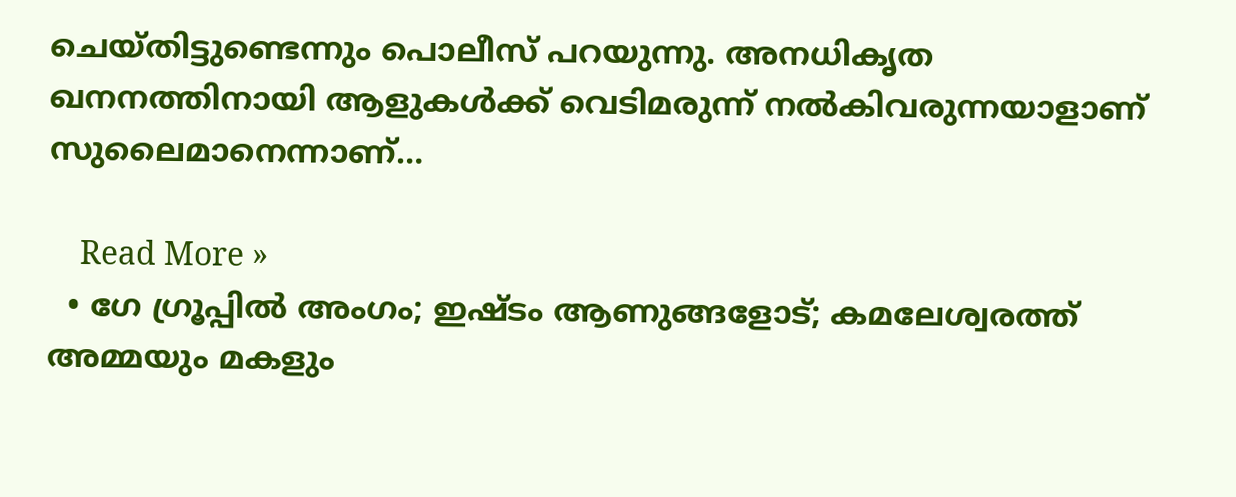ചെയ്തിട്ടുണ്ടെന്നും പൊലീസ് പറയുന്നു. അനധികൃത ഖനനത്തിനായി ആളുകള്‍ക്ക് വെടിമരുന്ന് നല്‍കിവരുന്നയാളാണ് സുലൈമാനെന്നാണ്…

    Read More »
  • ഗേ ഗ്രൂപ്പില്‍ അംഗം; ഇഷ്ടം ആണുങ്ങളോട്; കമലേശ്വരത്ത് അമ്മയും മകളും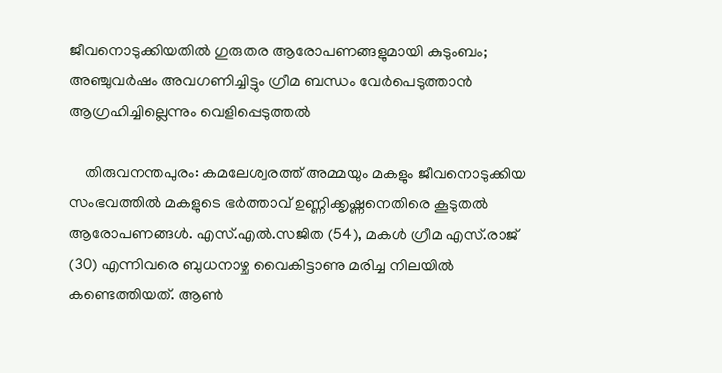ജീവനൊടുക്കിയതില്‍ ഗുരുതര ആരോപണങ്ങളുമായി കുടുംബം; അഞ്ചുവര്‍ഷം അവഗണിച്ചിട്ടും ഗ്രീമ ബന്ധം വേര്‍പെടുത്താന്‍ ആഗ്രഹിച്ചില്ലെന്നും വെളിപ്പെടുത്തല്‍

    തിരുവനന്തപുരം: കമലേശ്വരത്ത് അമ്മയും മകളും ജീവനൊടുക്കിയ സംഭവത്തില്‍ മകളുടെ ഭര്‍ത്താവ് ഉണ്ണിക്കൃഷ്ണനെതിരെ കൂടുതല്‍ ആരോപണങ്ങള്‍. എസ്.എല്‍.സജിത (54), മകള്‍ ഗ്രീമ എസ്.രാജ് (30) എന്നിവരെ ബുധനാഴ്ച വൈകിട്ടാണു മരിച്ച നിലയില്‍ കണ്ടെത്തിയത്. ആണ്‍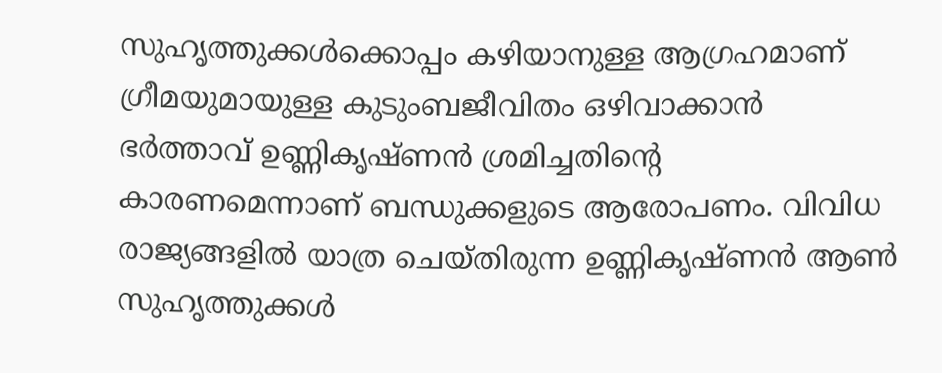സുഹൃത്തുക്കള്‍ക്കൊപ്പം കഴിയാനുള്ള ആഗ്രഹമാണ് ഗ്രീമയുമായുള്ള കുടുംബജീവിതം ഒഴിവാക്കാന്‍ ഭര്‍ത്താവ് ഉണ്ണികൃഷ്ണന്‍ ശ്രമിച്ചതിന്റെ കാരണമെന്നാണ് ബന്ധുക്കളുടെ ആരോപണം. വിവിധ രാജ്യങ്ങളില്‍ യാത്ര ചെയ്തിരുന്ന ഉണ്ണികൃഷ്ണന്‍ ആണ്‍ സുഹൃത്തുക്കള്‍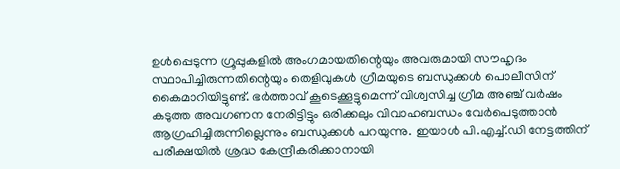ഉള്‍പ്പെടുന്ന ഗ്രൂപ്പുകളില്‍ അംഗമായതിന്റെയും അവരുമായി സൗഹൃദം സ്ഥാപിച്ചിരുന്നതിന്റെയും തെളിവുകള്‍ ഗ്രീമയുടെ ബന്ധുക്കള്‍ പൊലീസിന് കൈമാറിയിട്ടുണ്ട്. ഭര്‍ത്താവ് കൂടെക്കൂട്ടുമെന്ന് വിശ്വസിച്ച ഗ്രീമ അഞ്ച് വര്‍ഷം കടുത്ത അവഗണന നേരിട്ടിട്ടും ഒരിക്കലും വിവാഹബന്ധം വേര്‍പെടുത്താന്‍ ആഗ്രഹിച്ചിരുന്നില്ലെന്നും ബന്ധുക്കള്‍ പറയുന്നു. ഇയാള്‍ പി.എച്ച്.ഡി നേട്ടത്തിന് പരീക്ഷയില്‍ ശ്രദ്ധ കേന്ദ്രീകരിക്കാനായി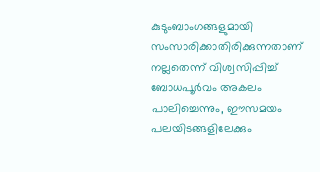കുടുംബാംഗങ്ങളുമായി സംസാരിക്കാതിരിക്കുന്നതാണ് നല്ലതെന്ന് വിശ്വസിപ്പിച്ച് ബോധപൂര്‍വം അകലം പാലിച്ചെന്നും, ഈസമയം പലയിടങ്ങളിലേക്കും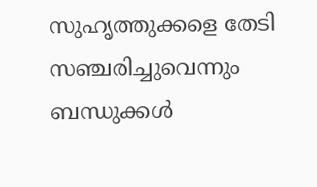സുഹൃത്തുക്കളെ തേടി സഞ്ചരിച്ചുവെന്നും ബന്ധുക്കള്‍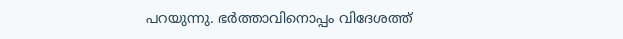പറയുന്നു. ഭര്‍ത്താവിനൊപ്പം വിദേശത്ത്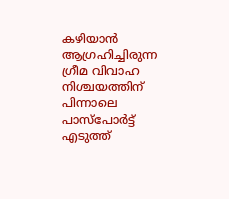കഴിയാന്‍ ആഗ്രഹിച്ചിരുന്ന ഗ്രീമ വിവാഹ നിശ്ചയത്തിന് പിന്നാലെ പാസ്‌പോര്‍ട്ട് എടുത്ത്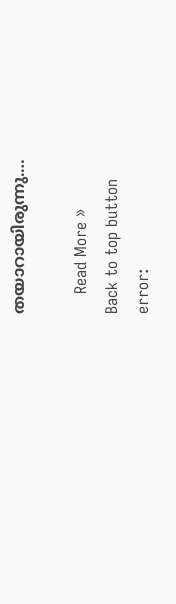തയാറായിരുന്നു.…

    Read More »
Back to top button
error: